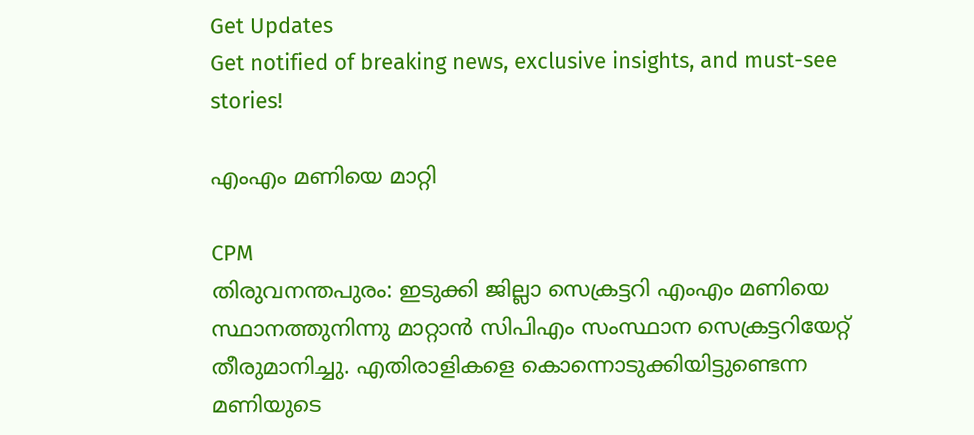Get Updates
Get notified of breaking news, exclusive insights, and must-see stories!

എംഎം മണിയെ മാറ്റി

CPM
തിരുവനന്തപുരം: ഇടുക്കി ജില്ലാ സെക്രട്ടറി എംഎം മണിയെ സ്ഥാനത്തുനിന്നു മാറ്റാന്‍ സിപിഎം സംസ്ഥാന സെക്രട്ടറിയേറ്റ് തീരുമാനിച്ചു. എതിരാളികളെ കൊന്നൊടുക്കിയിട്ടുണ്ടെന്ന മണിയുടെ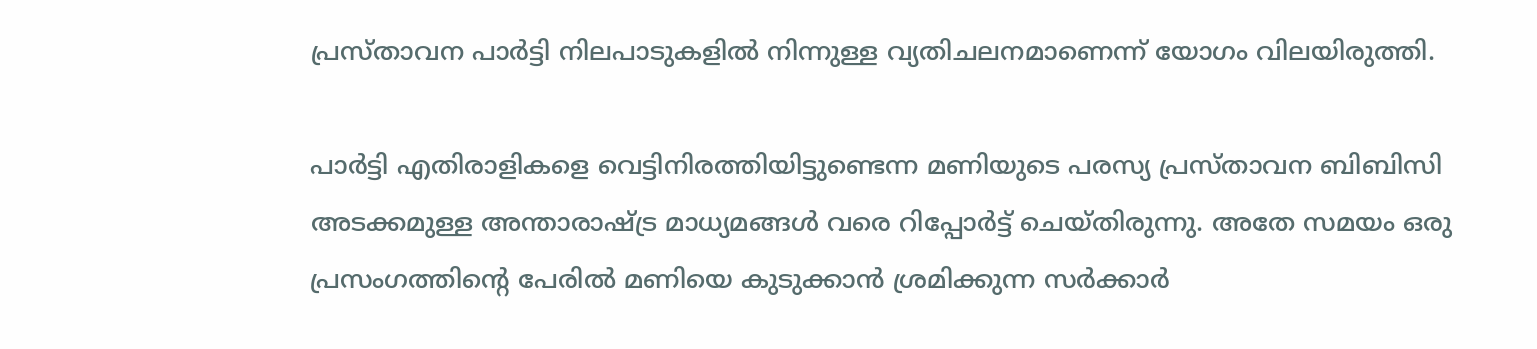പ്രസ്താവന പാര്‍ട്ടി നിലപാടുകളില്‍ നിന്നുള്ള വ്യതിചലനമാണെന്ന് യോഗം വിലയിരുത്തി.

പാര്‍ട്ടി എതിരാളികളെ വെട്ടിനിരത്തിയിട്ടുണ്ടെന്ന മണിയുടെ പരസ്യ പ്രസ്താവന ബിബിസി അടക്കമുള്ള അന്താരാഷ്ട്ര മാധ്യമങ്ങള്‍ വരെ റിപ്പോര്‍ട്ട് ചെയ്തിരുന്നു. അതേ സമയം ഒരു പ്രസംഗത്തിന്റെ പേരില്‍ മണിയെ കുടുക്കാന്‍ ശ്രമിക്കുന്ന സര്‍ക്കാര്‍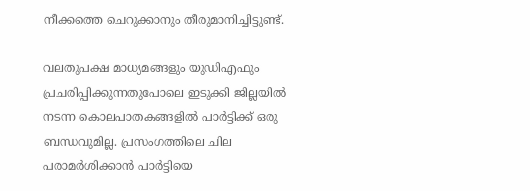നീക്കത്തെ ചെറുക്കാനും തീരുമാനിച്ചിട്ടുണ്ട്.

വലതുപക്ഷ മാധ്യമങ്ങളും യുഡിഎഫും പ്രചരിപ്പിക്കുന്നതുപോലെ ഇടുക്കി ജില്ലയില്‍ നടന്ന കൊലപാതകങ്ങളില്‍ പാര്‍ട്ടിക്ക് ഒരു ബന്ധവുമില്ല. പ്രസംഗത്തിലെ ചില പരാമര്‍ശിക്കാന്‍ പാര്‍ട്ടിയെ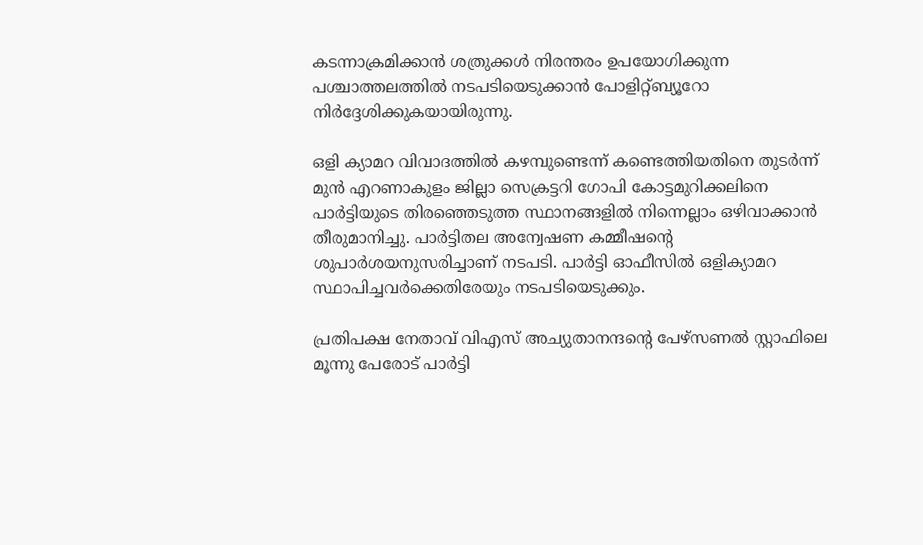കടന്നാക്രമിക്കാന്‍ ശത്രുക്കള്‍ നിരന്തരം ഉപയോഗിക്കുന്ന പശ്ചാത്തലത്തില്‍ നടപടിയെടുക്കാന്‍ പോളിറ്റ്ബ്യൂറോ നിര്‍ദ്ദേശിക്കുകയായിരുന്നു.

ഒളി ക്യാമറ വിവാദത്തില്‍ കഴമ്പുണ്ടെന്ന് കണ്ടെത്തിയതിനെ തുടര്‍ന്ന് മുന്‍ എറണാകുളം ജില്ലാ സെക്രട്ടറി ഗോപി കോട്ടമുറിക്കലിനെ പാര്‍ട്ടിയുടെ തിരഞ്ഞെടുത്ത സ്ഥാനങ്ങളില്‍ നിന്നെല്ലാം ഒഴിവാക്കാന്‍ തീരുമാനിച്ചു. പാര്‍ട്ടിതല അന്വേഷണ കമ്മീഷന്റെ ശുപാര്‍ശയനുസരിച്ചാണ് നടപടി. പാര്‍ട്ടി ഓഫീസില്‍ ഒളിക്യാമറ സ്ഥാപിച്ചവര്‍ക്കെതിരേയും നടപടിയെടുക്കും.

പ്രതിപക്ഷ നേതാവ് വിഎസ് അച്യുതാനന്ദന്റെ പേഴ്‌സണല്‍ സ്റ്റാഫിലെ മൂന്നു പേരോട് പാര്‍ട്ടി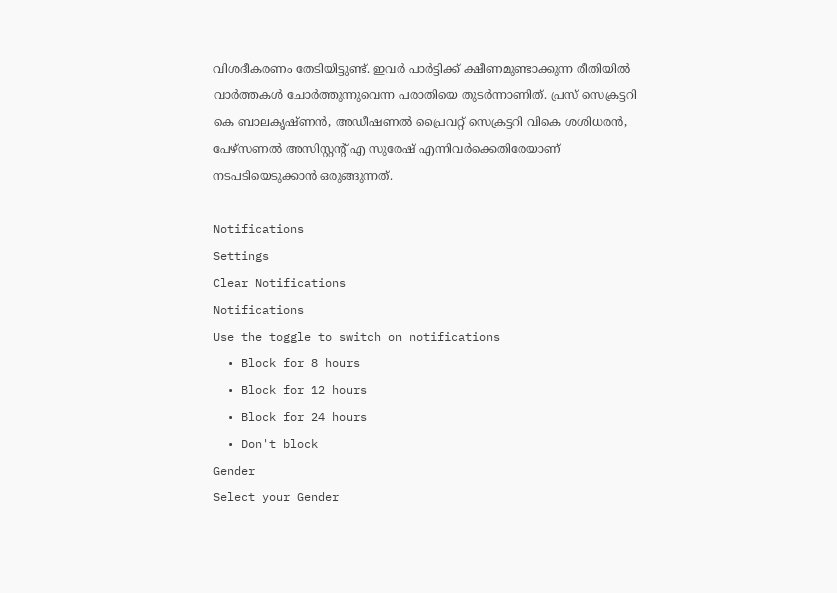വിശദീകരണം തേടിയിട്ടുണ്ട്. ഇവര്‍ പാര്‍ട്ടിക്ക് ക്ഷീണമുണ്ടാക്കുന്ന രീതിയില്‍ വാര്‍ത്തകള്‍ ചോര്‍ത്തുന്നുവെന്ന പരാതിയെ തുടര്‍ന്നാണിത്. പ്രസ് സെക്രട്ടറി കെ ബാലകൃഷ്ണന്‍, അഡീഷണല്‍ പ്രൈവറ്റ് സെക്രട്ടറി വികെ ശശിധരന്‍, പേഴ്‌സണല്‍ അസിസ്റ്റന്റ് എ സുരേഷ് എന്നിവര്‍ക്കെതിരേയാണ് നടപടിയെടുക്കാന്‍ ഒരുങ്ങുന്നത്.

Notifications
Settings
Clear Notifications
Notifications
Use the toggle to switch on notifications
  • Block for 8 hours
  • Block for 12 hours
  • Block for 24 hours
  • Don't block
Gender
Select your Gender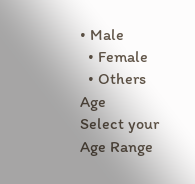• Male
  • Female
  • Others
Age
Select your Age Range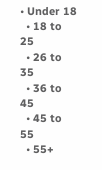• Under 18
  • 18 to 25
  • 26 to 35
  • 36 to 45
  • 45 to 55
  • 55+